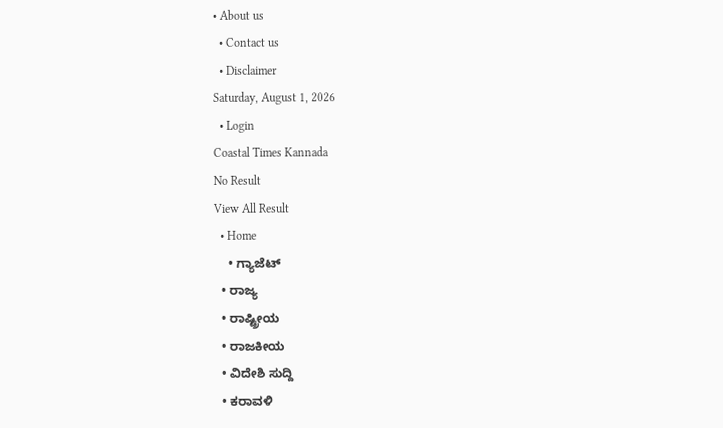• About us
  • Contact us
  • Disclaimer
Saturday, August 1, 2026
  • Login
Coastal Times Kannada
No Result
View All Result
  • Home
    • ಗ್ಯಾಜೆಟ್
  • ರಾಜ್ಯ
  • ರಾಷ್ಟ್ರೀಯ
  • ರಾಜಕೀಯ
  • ವಿದೇಶಿ ಸುದ್ದಿ
  • ಕರಾವಳಿ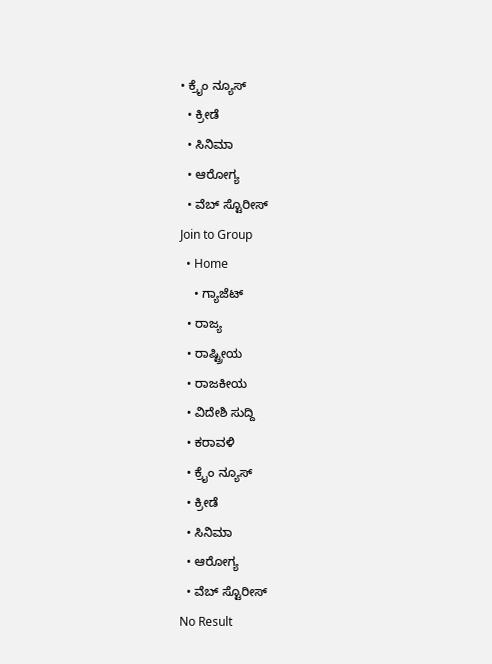• ಕ್ರೈಂ ನ್ಯೂಸ್
  • ಕ್ರೀಡೆ
  • ಸಿನಿಮಾ
  • ಆರೋಗ್ಯ
  • ವೆಬ್ ಸ್ಟೊರೀಸ್
Join to Group
  • Home
    • ಗ್ಯಾಜೆಟ್
  • ರಾಜ್ಯ
  • ರಾಷ್ಟ್ರೀಯ
  • ರಾಜಕೀಯ
  • ವಿದೇಶಿ ಸುದ್ದಿ
  • ಕರಾವಳಿ
  • ಕ್ರೈಂ ನ್ಯೂಸ್
  • ಕ್ರೀಡೆ
  • ಸಿನಿಮಾ
  • ಆರೋಗ್ಯ
  • ವೆಬ್ ಸ್ಟೊರೀಸ್
No Result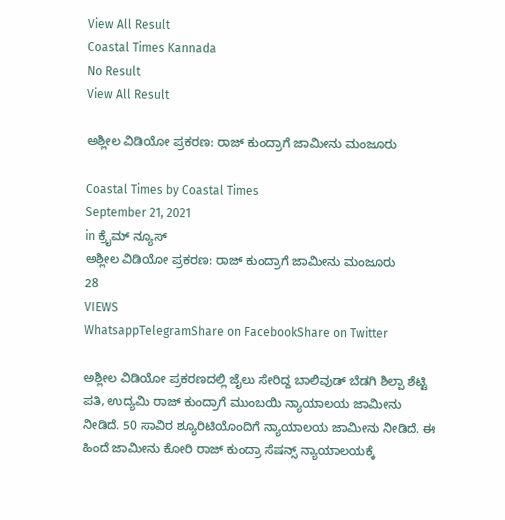View All Result
Coastal Times Kannada
No Result
View All Result

ಅಶ್ಲೀಲ ವಿಡಿಯೋ ಪ್ರಕರಣ: ರಾಜ್ ಕುಂದ್ರಾಗೆ ಜಾಮೀನು ಮಂಜೂರು

Coastal Times by Coastal Times
September 21, 2021
in ಕ್ರೈಮ್ ನ್ಯೂಸ್
ಅಶ್ಲೀಲ ವಿಡಿಯೋ ಪ್ರಕರಣ: ರಾಜ್ ಕುಂದ್ರಾಗೆ ಜಾಮೀನು ಮಂಜೂರು
28
VIEWS
WhatsappTelegramShare on FacebookShare on Twitter

ಅಶ್ಲೀಲ ವಿಡಿಯೋ ಪ್ರಕರಣದಲ್ಲಿ ಜೈಲು ಸೇರಿದ್ದ ಬಾಲಿವುಡ್ ಬೆಡಗಿ ಶಿಲ್ಪಾ ಶೆಟ್ಟಿ ಪತಿ, ಉದ್ಯಮಿ ರಾಜ್ ಕುಂದ್ರಾಗೆ ಮುಂಬಯಿ ನ್ಯಾಯಾಲಯ ಜಾಮೀನು ನೀಡಿದೆ. 50 ಸಾವಿರ ಶ್ಯೂರಿಟಿಯೊಂದಿಗೆ ನ್ಯಾಯಾಲಯ ಜಾಮೀನು ನೀಡಿದೆ. ಈ ಹಿಂದೆ ಜಾಮೀನು ಕೋರಿ ರಾಜ್ ಕುಂದ್ರಾ ಸೆಷನ್ಸ್ ನ್ಯಾಯಾಲಯಕ್ಕೆ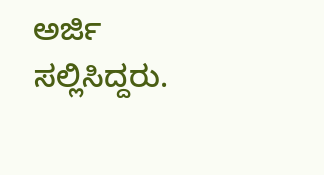ಅರ್ಜಿ ಸಲ್ಲಿಸಿದ್ದರು.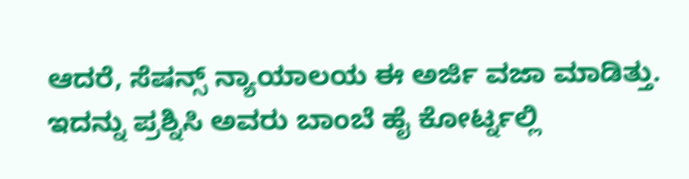ಆದರೆ, ಸೆಷನ್ಸ್ ನ್ಯಾಯಾಲಯ ಈ ಅರ್ಜಿ ವಜಾ ಮಾಡಿತ್ತು. ಇದನ್ನು ಪ್ರಶ್ನಿಸಿ ಅವರು ಬಾಂಬೆ ಹೈ ಕೋರ್ಟ್ನಲ್ಲಿ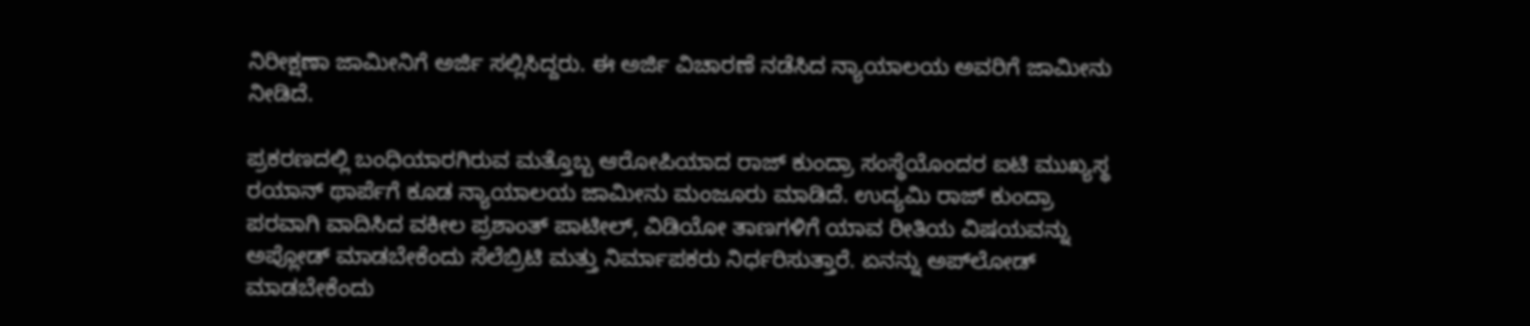ನಿರೀಕ್ಷಣಾ ಜಾಮೀನಿಗೆ ಅರ್ಜಿ ಸಲ್ಲಿಸಿದ್ದರು. ಈ ಅರ್ಜಿ ವಿಚಾರಣೆ ನಡೆಸಿದ ನ್ಯಾಯಾಲಯ ಅವರಿಗೆ ಜಾಮೀನು ನೀಡಿದೆ.

ಪ್ರಕರಣದಲ್ಲಿ ಬಂಧಿಯಾರಗಿರುವ ಮತ್ತೊಬ್ಬ ಆರೋಪಿಯಾದ ರಾಜ್ ಕುಂದ್ರಾ ಸಂಸ್ಥೆಯೊಂದರ ಐಟಿ ಮುಖ್ಯಸ್ಥ ರಯಾನ್ ಥಾರ್ಪೆಗೆ ಕೂಡ ನ್ಯಾಯಾಲಯ ಜಾಮೀನು ಮಂಜೂರು ಮಾಡಿದೆ. ಉದ್ಯಮಿ ರಾಜ್ ಕುಂದ್ರಾ ಪರವಾಗಿ ವಾದಿಸಿದ ವಕೀಲ ಪ್ರಶಾಂತ್ ಪಾಟೀಲ್, ವಿಡಿಯೋ ತಾಣಗಳಿಗೆ ಯಾವ ರೀತಿಯ ವಿಷಯವನ್ನು ಅಪ್ಲೋಡ್ ಮಾಡಬೇಕೆಂದು ಸೆಲೆಬ್ರಿಟಿ ಮತ್ತು ನಿರ್ಮಾಪಕರು ನಿರ್ಧರಿಸುತ್ತಾರೆ. ಏನನ್ನು ಅಪ್‌ಲೋಡ್ ಮಾಡಬೇಕೆಂದು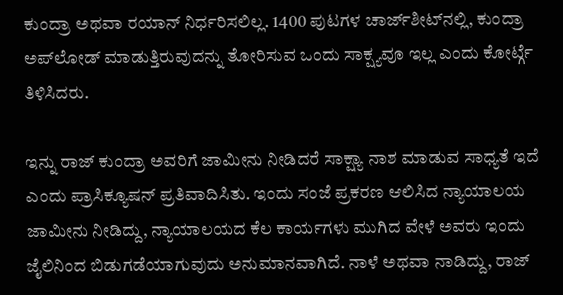ಕುಂದ್ರಾ ಅಥವಾ ರಯಾನ್ ನಿರ್ಧರಿಸಲಿಲ್ಲ. 1400 ಪುಟಗಳ ಚಾರ್ಜ್‌ಶೀಟ್‌ನಲ್ಲಿ, ಕುಂದ್ರಾ ಅಪ್‌ಲೋಡ್ ಮಾಡುತ್ತಿರುವುದನ್ನು ತೋರಿಸುವ ಒಂದು ಸಾಕ್ಷ್ಯವೂ ಇಲ್ಲ ಎಂದು ಕೋರ್ಟ್ಗೆ ತಿಳಿಸಿದರು.

ಇನ್ನು ರಾಜ್ ಕುಂದ್ರಾ ಅವರಿಗೆ ಜಾಮೀನು ನೀಡಿದರೆ ಸಾಕ್ಷ್ಯಾ ನಾಶ ಮಾಡುವ ಸಾಧ್ಯತೆ ಇದೆ ಎಂದು ಪ್ರಾಸಿಕ್ಯೂಷನ್ ಪ್ರತಿವಾದಿಸಿತು. ಇಂದು ಸಂಜೆ ಪ್ರಕರಣ ಆಲಿಸಿದ ನ್ಯಾಯಾಲಯ ಜಾಮೀನು ನೀಡಿದ್ದು, ನ್ಯಾಯಾಲಯದ ಕೆಲ ಕಾರ್ಯಗಳು ಮುಗಿದ ವೇಳೆ ಅವರು ಇಂದು ಜೈಲಿನಿಂದ ಬಿಡುಗಡೆಯಾಗುವುದು ಅನುಮಾನವಾಗಿದೆ. ನಾಳೆ ಅಥವಾ ನಾಡಿದ್ದು, ರಾಜ್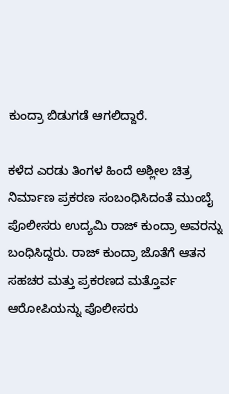ಕುಂದ್ರಾ ಬಿಡುಗಡೆ ಆಗಲಿದ್ದಾರೆ.

ಕಳೆದ ಎರಡು ತಿಂಗಳ ಹಿಂದೆ ಅಶ್ಲೀಲ ಚಿತ್ರ ನಿರ್ಮಾಣ ಪ್ರಕರಣ ಸಂಬಂಧಿಸಿದಂತೆ ಮುಂಬೈ ಪೊಲೀಸರು ಉದ್ಯಮಿ ರಾಜ್ ಕುಂದ್ರಾ ಅವರನ್ನು ಬಂಧಿಸಿದ್ದರು. ರಾಜ್ ಕುಂದ್ರಾ ಜೊತೆಗೆ ಆತನ ಸಹಚರ ಮತ್ತು ಪ್ರಕರಣದ ಮತ್ತೊರ್ವ ಆರೋಪಿಯನ್ನು ಪೊಲೀಸರು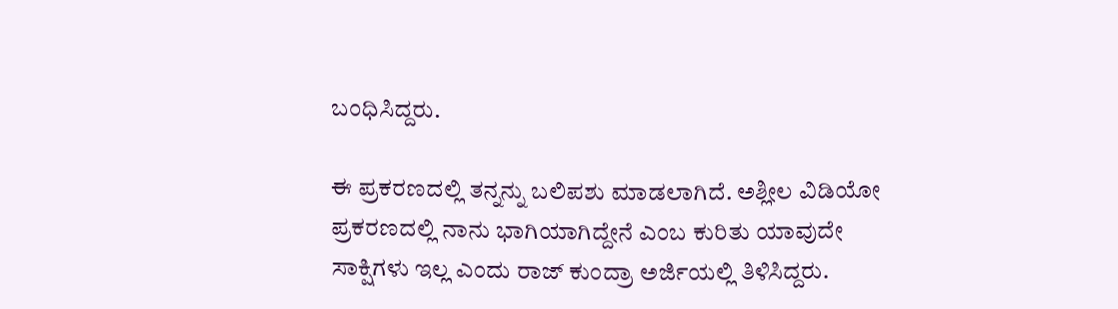ಬಂಧಿಸಿದ್ದರು.

ಈ ಪ್ರಕರಣದಲ್ಲಿ ತನ್ನನ್ನು ಬಲಿಪಶು ಮಾಡಲಾಗಿದೆ. ಅಶ್ಲೀಲ ವಿಡಿಯೋ ಪ್ರಕರಣದಲ್ಲಿ ನಾನು ಭಾಗಿಯಾಗಿದ್ದೇನೆ ಎಂಬ ಕುರಿತು ಯಾವುದೇ ಸಾಕ್ಷಿಗಳು ಇಲ್ಲ ಎಂದು ರಾಜ್ ಕುಂದ್ರಾ ಅರ್ಜಿಯಲ್ಲಿ ತಿಳಿಸಿದ್ದರು.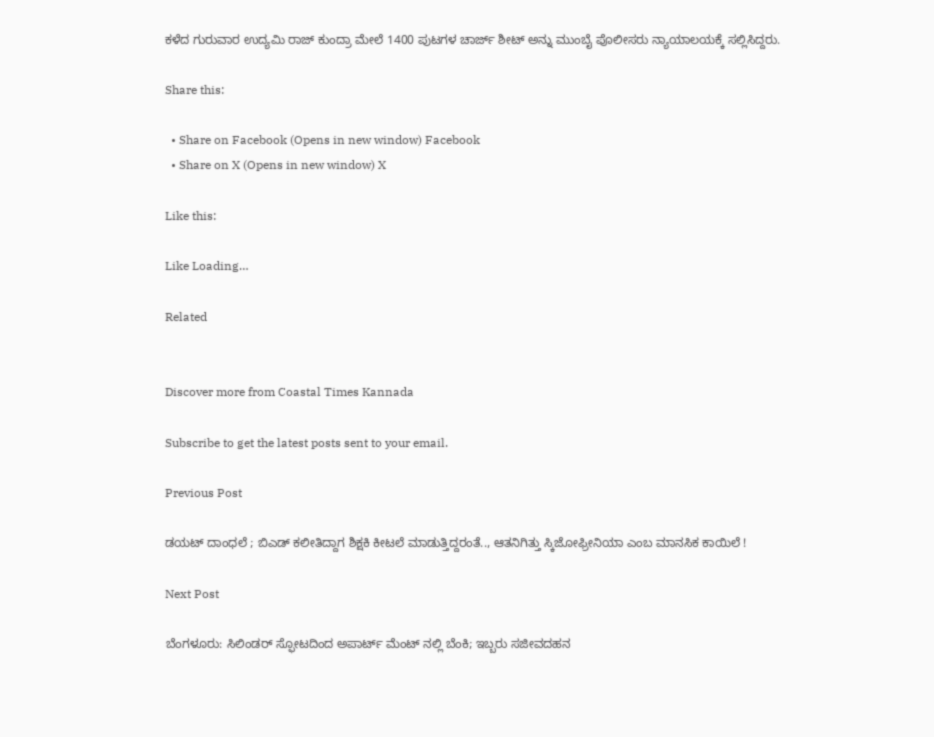ಕಳೆದ ಗುರುವಾರ ಉದ್ಯಮಿ ರಾಜ್ ಕುಂದ್ರಾ ಮೇಲೆ 1400 ಪುಟಗಳ ಚಾರ್ಜ್ ಶೀಟ್ ಅನ್ನು ಮುಂಬೈ ಪೊಲೀಸರು ನ್ಯಾಯಾಲಯಕ್ಕೆ ಸಲ್ಲಿಸಿದ್ದರು.

Share this:

  • Share on Facebook (Opens in new window) Facebook
  • Share on X (Opens in new window) X

Like this:

Like Loading…

Related


Discover more from Coastal Times Kannada

Subscribe to get the latest posts sent to your email.

Previous Post

ಡಯಟ್ ದಾಂಧಲೆ ; ಬಿಎಡ್ ಕಲೀತಿದ್ದಾಗ ಶಿಕ್ಷಕಿ ಕೀಟಲೆ ಮಾಡುತ್ತಿದ್ದರಂತೆ.., ಆತನಿಗಿತ್ತು ಸ್ಕಿಜೋಫ್ರೀನಿಯಾ ಎಂಬ ಮಾನಸಿಕ ಕಾಯಿಲೆ !

Next Post

ಬೆಂಗಳೂರು: ಸಿಲಿಂಡರ್ ಸ್ಫೋಟದಿಂದ ಅಪಾರ್ಟ್ ಮೆಂಟ್ ನಲ್ಲಿ ಬೆಂಕಿ; ಇಬ್ಬರು ಸಜೀವದಹನ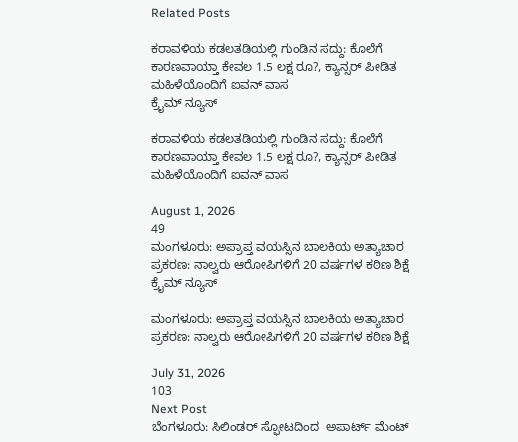Related Posts

ಕರಾವಳಿಯ ಕಡಲತಡಿಯಲ್ಲಿ ಗುಂಡಿನ ಸದ್ದು: ಕೊಲೆಗೆ ಕಾರಣವಾಯ್ತಾ ಕೇವಲ 1.5 ಲಕ್ಷ ರೂ?, ಕ್ಯಾನ್ಸರ್ ಪೀಡಿತ ಮಹಿಳೆಯೊಂದಿಗೆ ಐವನ್ ವಾಸ
ಕ್ರೈಮ್ ನ್ಯೂಸ್

ಕರಾವಳಿಯ ಕಡಲತಡಿಯಲ್ಲಿ ಗುಂಡಿನ ಸದ್ದು: ಕೊಲೆಗೆ ಕಾರಣವಾಯ್ತಾ ಕೇವಲ 1.5 ಲಕ್ಷ ರೂ?, ಕ್ಯಾನ್ಸರ್ ಪೀಡಿತ ಮಹಿಳೆಯೊಂದಿಗೆ ಐವನ್ ವಾಸ

August 1, 2026
49
ಮಂಗಳೂರು: ಅಪ್ರಾಪ್ತ ವಯಸ್ಸಿನ ಬಾಲಕಿಯ ಅತ್ಯಾಚಾರ ಪ್ರಕರಣ: ನಾಲ್ವರು ಆರೋಪಿಗಳಿಗೆ 20 ವರ್ಷಗಳ ಕಠಿಣ ಶಿಕ್ಷೆ
ಕ್ರೈಮ್ ನ್ಯೂಸ್

ಮಂಗಳೂರು: ಅಪ್ರಾಪ್ತ ವಯಸ್ಸಿನ ಬಾಲಕಿಯ ಅತ್ಯಾಚಾರ ಪ್ರಕರಣ: ನಾಲ್ವರು ಆರೋಪಿಗಳಿಗೆ 20 ವರ್ಷಗಳ ಕಠಿಣ ಶಿಕ್ಷೆ

July 31, 2026
103
Next Post
ಬೆಂಗಳೂರು: ಸಿಲಿಂಡರ್ ಸ್ಫೋಟದಿಂದ  ಅಪಾರ್ಟ್ ಮೆಂಟ್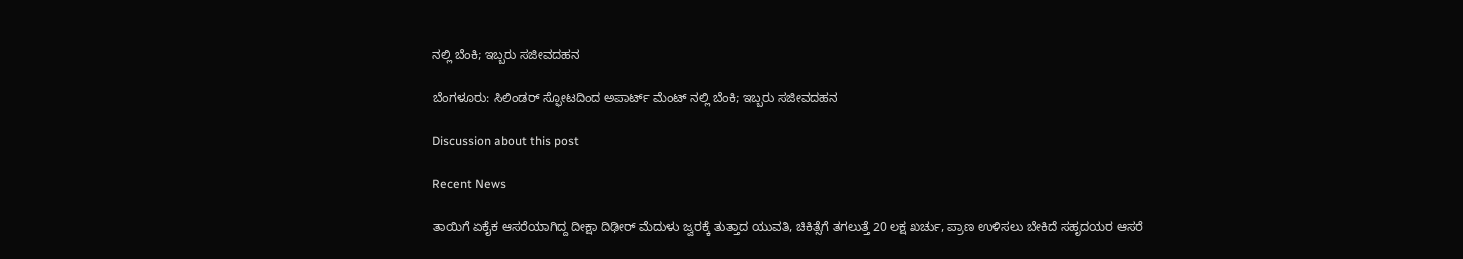ನಲ್ಲಿ ಬೆಂಕಿ; ಇಬ್ಬರು ಸಜೀವದಹನ

ಬೆಂಗಳೂರು: ಸಿಲಿಂಡರ್ ಸ್ಫೋಟದಿಂದ ಅಪಾರ್ಟ್ ಮೆಂಟ್ ನಲ್ಲಿ ಬೆಂಕಿ; ಇಬ್ಬರು ಸಜೀವದಹನ

Discussion about this post

Recent News

ತಾಯಿಗೆ ಏಕೈಕ ಆಸರೆಯಾಗಿದ್ದ ದೀಕ್ಷಾ ದಿಢೀರ್ ಮೆದುಳು ಜ್ವರಕ್ಕೆ ತುತ್ತಾದ ಯುವತಿ, ಚಿಕಿತ್ಸೆಗೆ ತಗಲುತ್ತೆ 20 ಲಕ್ಷ ಖರ್ಚು, ಪ್ರಾಣ ಉಳಿಸಲು ಬೇಕಿದೆ ಸಹೃದಯರ ಆಸರೆ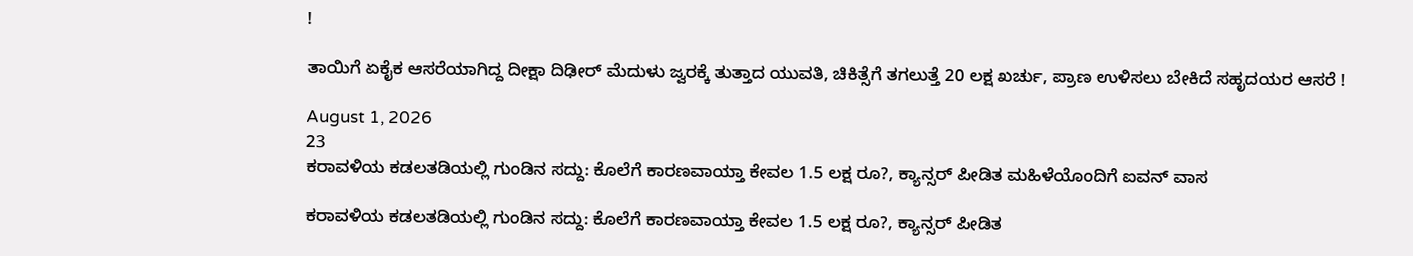!

ತಾಯಿಗೆ ಏಕೈಕ ಆಸರೆಯಾಗಿದ್ದ ದೀಕ್ಷಾ ದಿಢೀರ್ ಮೆದುಳು ಜ್ವರಕ್ಕೆ ತುತ್ತಾದ ಯುವತಿ, ಚಿಕಿತ್ಸೆಗೆ ತಗಲುತ್ತೆ 20 ಲಕ್ಷ ಖರ್ಚು, ಪ್ರಾಣ ಉಳಿಸಲು ಬೇಕಿದೆ ಸಹೃದಯರ ಆಸರೆ !

August 1, 2026
23
ಕರಾವಳಿಯ ಕಡಲತಡಿಯಲ್ಲಿ ಗುಂಡಿನ ಸದ್ದು: ಕೊಲೆಗೆ ಕಾರಣವಾಯ್ತಾ ಕೇವಲ 1.5 ಲಕ್ಷ ರೂ?, ಕ್ಯಾನ್ಸರ್ ಪೀಡಿತ ಮಹಿಳೆಯೊಂದಿಗೆ ಐವನ್ ವಾಸ

ಕರಾವಳಿಯ ಕಡಲತಡಿಯಲ್ಲಿ ಗುಂಡಿನ ಸದ್ದು: ಕೊಲೆಗೆ ಕಾರಣವಾಯ್ತಾ ಕೇವಲ 1.5 ಲಕ್ಷ ರೂ?, ಕ್ಯಾನ್ಸರ್ ಪೀಡಿತ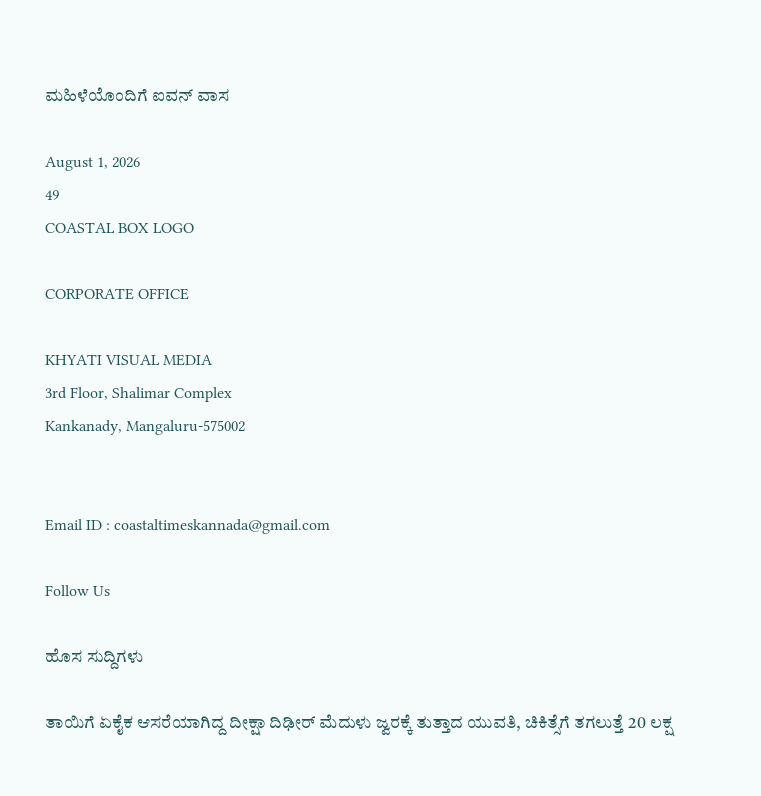ಮಹಿಳೆಯೊಂದಿಗೆ ಐವನ್ ವಾಸ

August 1, 2026
49
COASTAL BOX LOGO

CORPORATE OFFICE

KHYATI VISUAL MEDIA
3rd Floor, Shalimar Complex
Kankanady, Mangaluru-575002


Email ID : coastaltimeskannada@gmail.com

Follow Us

ಹೊಸ ಸುದ್ದಿಗಳು

ತಾಯಿಗೆ ಏಕೈಕ ಆಸರೆಯಾಗಿದ್ದ ದೀಕ್ಷಾ ದಿಢೀರ್ ಮೆದುಳು ಜ್ವರಕ್ಕೆ ತುತ್ತಾದ ಯುವತಿ, ಚಿಕಿತ್ಸೆಗೆ ತಗಲುತ್ತೆ 20 ಲಕ್ಷ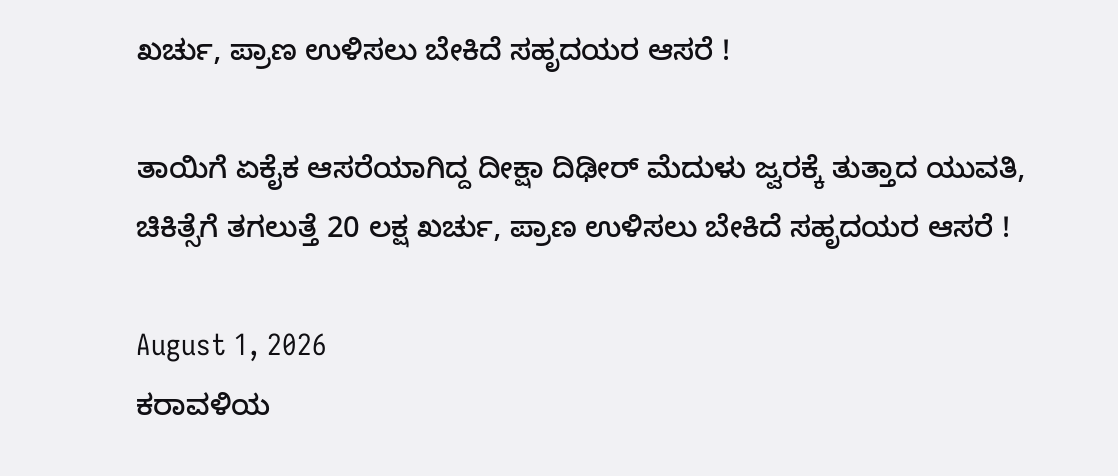ಖರ್ಚು, ಪ್ರಾಣ ಉಳಿಸಲು ಬೇಕಿದೆ ಸಹೃದಯರ ಆಸರೆ !

ತಾಯಿಗೆ ಏಕೈಕ ಆಸರೆಯಾಗಿದ್ದ ದೀಕ್ಷಾ ದಿಢೀರ್ ಮೆದುಳು ಜ್ವರಕ್ಕೆ ತುತ್ತಾದ ಯುವತಿ, ಚಿಕಿತ್ಸೆಗೆ ತಗಲುತ್ತೆ 20 ಲಕ್ಷ ಖರ್ಚು, ಪ್ರಾಣ ಉಳಿಸಲು ಬೇಕಿದೆ ಸಹೃದಯರ ಆಸರೆ !

August 1, 2026
ಕರಾವಳಿಯ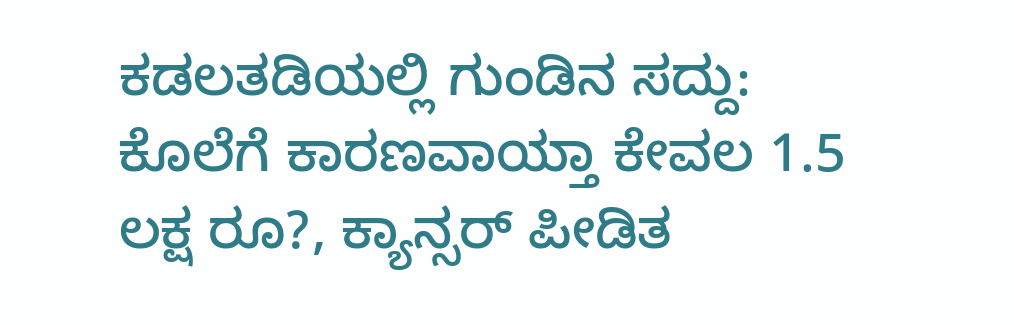ಕಡಲತಡಿಯಲ್ಲಿ ಗುಂಡಿನ ಸದ್ದು: ಕೊಲೆಗೆ ಕಾರಣವಾಯ್ತಾ ಕೇವಲ 1.5 ಲಕ್ಷ ರೂ?, ಕ್ಯಾನ್ಸರ್ ಪೀಡಿತ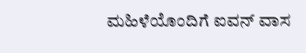ಮಹಿಳೆಯೊಂದಿಗೆ ಐವನ್ ವಾಸ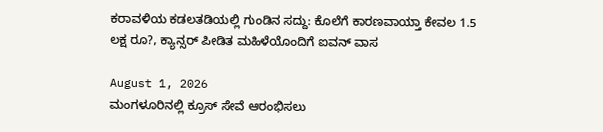ಕರಾವಳಿಯ ಕಡಲತಡಿಯಲ್ಲಿ ಗುಂಡಿನ ಸದ್ದು: ಕೊಲೆಗೆ ಕಾರಣವಾಯ್ತಾ ಕೇವಲ 1.5 ಲಕ್ಷ ರೂ?, ಕ್ಯಾನ್ಸರ್ ಪೀಡಿತ ಮಹಿಳೆಯೊಂದಿಗೆ ಐವನ್ ವಾಸ

August 1, 2026
ಮಂಗಳೂರಿನಲ್ಲಿ ಕ್ರೂಸ್ ಸೇವೆ ಆರಂಭಿಸಲು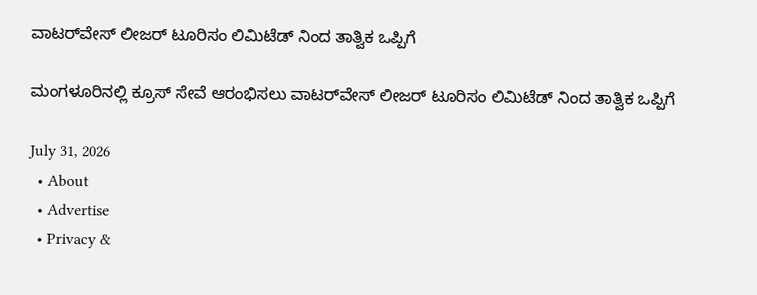ವಾಟರ್‌ವೇಸ್ ಲೀಜರ್ ಟೂರಿಸಂ ಲಿಮಿಟೆಡ್ ನಿಂದ ತಾತ್ವಿಕ ಒಪ್ಪಿಗೆ

ಮಂಗಳೂರಿನಲ್ಲಿ ಕ್ರೂಸ್ ಸೇವೆ ಆರಂಭಿಸಲು ವಾಟರ್‌ವೇಸ್ ಲೀಜರ್ ಟೂರಿಸಂ ಲಿಮಿಟೆಡ್ ನಿಂದ ತಾತ್ವಿಕ ಒಪ್ಪಿಗೆ

July 31, 2026
  • About
  • Advertise
  • Privacy &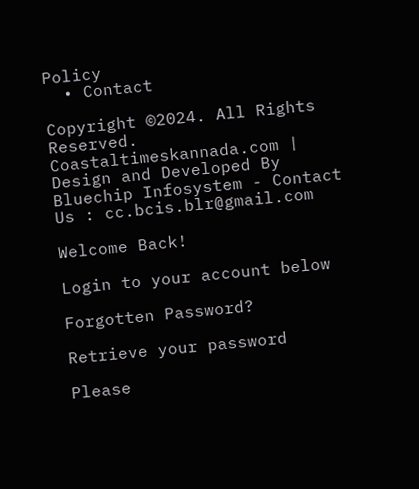Policy
  • Contact

Copyright ©2024. All Rights Reserved. Coastaltimeskannada.com | Design and Developed By Bluechip Infosystem - Contact Us : cc.bcis.blr@gmail.com

Welcome Back!

Login to your account below

Forgotten Password?

Retrieve your password

Please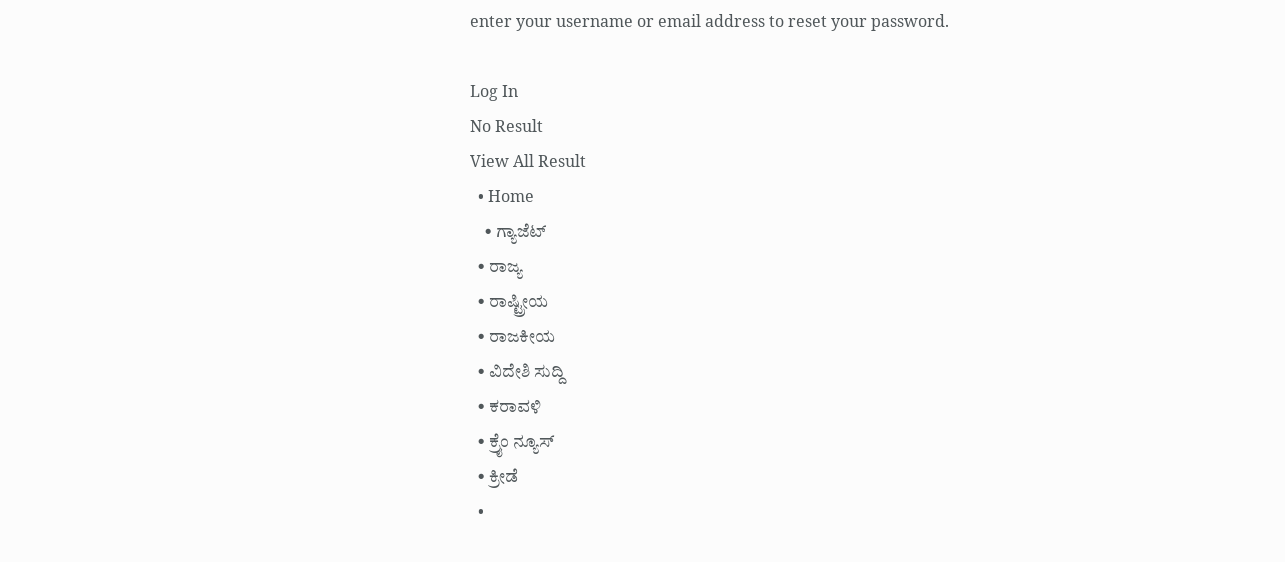enter your username or email address to reset your password.

Log In
No Result
View All Result
  • Home
    • ಗ್ಯಾಜೆಟ್
  • ರಾಜ್ಯ
  • ರಾಷ್ಟ್ರೀಯ
  • ರಾಜಕೀಯ
  • ವಿದೇಶಿ ಸುದ್ದಿ
  • ಕರಾವಳಿ
  • ಕ್ರೈಂ ನ್ಯೂಸ್
  • ಕ್ರೀಡೆ
  •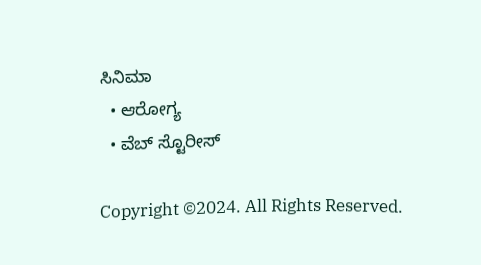ಸಿನಿಮಾ
  • ಆರೋಗ್ಯ
  • ವೆಬ್ ಸ್ಟೊರೀಸ್

Copyright ©2024. All Rights Reserved.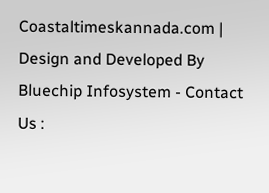Coastaltimeskannada.com | Design and Developed By Bluechip Infosystem - Contact Us :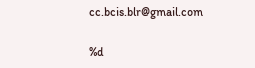cc.bcis.blr@gmail.com

%d